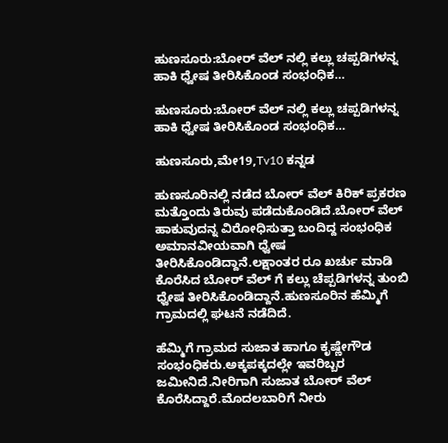ಹುಣಸೂರು:ಬೋರ್ ವೆಲ್ ನಲ್ಲಿ ಕಲ್ಲು ಚಪ್ಪಡಿಗಳನ್ನ ಹಾಕಿ ಧ್ವೇಷ ತೀರಿಸಿಕೊಂಡ ಸಂಭಂಧಿಕ…

ಹುಣಸೂರು:ಬೋರ್ ವೆಲ್ ನಲ್ಲಿ ಕಲ್ಲು ಚಪ್ಪಡಿಗಳನ್ನ ಹಾಕಿ ಧ್ವೇಷ ತೀರಿಸಿಕೊಂಡ ಸಂಭಂಧಿಕ…

ಹುಣಸೂರು,ಮೇ19,Tv10 ಕನ್ನಡ

ಹುಣಸೂರಿನಲ್ಲಿ ನಡೆದ ಬೋರ್ ವೆಲ್ ಕಿರಿಕ್ ಪ್ರಕರಣ ಮತ್ತೊಂದು ತಿರುವು ಪಡೆದುಕೊಂಡಿದೆ.ಬೋರ್ ವೆಲ್ ಹಾಕುವುದನ್ನ ವಿರೋಧಿಸುತ್ತಾ ಬಂದಿದ್ದ ಸಂಭಂಧಿಕ ಅಮಾನವೀಯವಾಗಿ ಧ್ವೇಷ ತೀರಿಸಿಕೊಂಡಿದ್ದಾನೆ.ಲಕ್ಷಾಂತರ ರೂ ಖರ್ಚು ಮಾಡಿ ಕೊರೆಸಿದ ಬೋರ್ ವೆಲ್ ಗೆ ಕಲ್ಲು ಚೆಪ್ಪಡಿಗಳನ್ನ ತುಂಬಿ ಧ್ವೇಷ ತೀರಿಸಿಕೊಂಡಿದ್ದಾನೆ.ಹುಣಸೂರಿನ ಹೆಮ್ಮಿಗೆ ಗ್ರಾಮದಲ್ಲಿ ಘಟನೆ ನಡೆದಿದೆ.

ಹೆಮ್ಮಿಗೆ ಗ್ರಾಮದ ಸುಜಾತ ಹಾಗೂ ಕೃಷ್ಣೇಗೌಡ ಸಂಭಂಧಿಕರು.ಅಕ್ಕಪಕ್ಕದಲ್ಲೇ ಇವರಿಬ್ಬರ ಜಮೀನಿದೆ.ನೀರಿಗಾಗಿ ಸುಜಾತ ಬೋರ್ ವೆಲ್ ಕೊರೆಸಿದ್ದಾರೆ.ಮೊದಲಬಾರಿಗೆ ನೀರು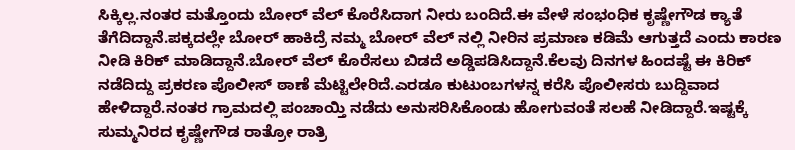ಸಿಕ್ಕಿಲ್ಲ.ನಂತರ ಮತ್ತೊಂದು ಬೋರ್ ವೆಲ್ ಕೊರೆಸಿದಾಗ ನೀರು ಬಂದಿದೆ.ಈ ವೇಳೆ ಸಂಭಂಧಿಕ ಕೃಷ್ಣೇಗೌಡ ಕ್ಯಾತೆ ತೆಗೆದಿದ್ದಾನೆ.ಪಕ್ಕದಲ್ಲೇ ಬೋರ್ ಹಾಕಿದ್ರೆ ನಮ್ಮ ಬೋರ್ ವೆಲ್ ನಲ್ಲಿ ನೀರಿನ ಪ್ರಮಾಣ ಕಡಿಮೆ ಆಗುತ್ತದೆ ಎಂದು ಕಾರಣ ನೀಡಿ ಕಿರಿಕ್ ಮಾಡಿದ್ದಾನೆ.ಬೋರ್ ವೆಲ್ ಕೊರೆಸಲು ಬಿಡದೆ ಅಡ್ಡಿಪಡಿಸಿದ್ದಾನೆ.ಕೆಲವು ದಿನಗಳ ಹಿಂದಷ್ಟೆ ಈ ಕಿರಿಕ್ ನಡೆದಿದ್ದು ಪ್ರಕರಣ ಪೊಲೀಸ್ ಠಾಣೆ ಮೆಟ್ಟಿಲೇರಿದೆ.ಎರಡೂ ಕುಟುಂಬಗಳನ್ನ ಕರೆಸಿ ಪೊಲೀಸರು ಬುದ್ದಿವಾದ ಹೇಳಿದ್ದಾರೆ.ನಂತರ ಗ್ರಾಮದಲ್ಲಿ ಪಂಚಾಯ್ತಿ ನಡೆದು ಅನುಸರಿಸಿಕೊಂಡು ಹೋಗುವಂತೆ ಸಲಹೆ ನೀಡಿದ್ದಾರೆ.ಇಷ್ಟಕ್ಕೆ ಸುಮ್ಮನಿರದ ಕೃಷ್ಣೇಗೌಡ ರಾತ್ರೋ ರಾತ್ರಿ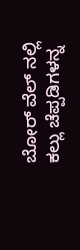ಬೋರ್ ವೆಲ್ ನಲ್ಲಿ ಕಲ್ಲು ಚೆಪ್ಪಡಿಗಳನ್ನ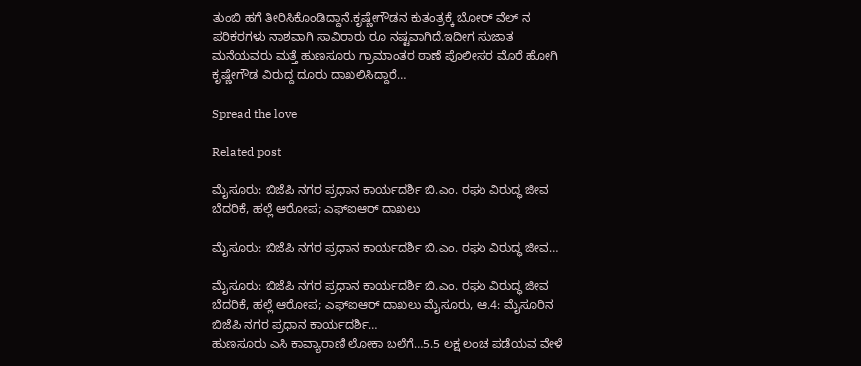ತುಂಬಿ ಹಗೆ ತೀರಿಸಿಕೊಂಡಿದ್ದಾನೆ.ಕೃಷ್ಣೇಗೌಡನ ಕುತಂತ್ರಕ್ಕೆ ಬೋರ್ ವೆಲ್ ನ ಪರಿಕರಗಳು ನಾಶವಾಗಿ ಸಾವಿರಾರು ರೂ ನಷ್ಟವಾಗಿದೆ.ಇದೀಗ ಸುಜಾತ ಮನೆಯವರು ಮತ್ತೆ ಹುಣಸೂರು ಗ್ರಾಮಾಂತರ ಠಾಣೆ ಪೊಲೀಸರ ಮೊರೆ ಹೋಗಿ ಕೃಷ್ಣೇಗೌಡ ವಿರುದ್ದ ದೂರು ದಾಖಲಿಸಿದ್ದಾರೆ…

Spread the love

Related post

ಮೈಸೂರು: ಬಿಜೆಪಿ ನಗರ ಪ್ರಧಾನ ಕಾರ್ಯದರ್ಶಿ ಬಿ.ಎಂ. ರಘು ವಿರುದ್ಧ ಜೀವ ಬೆದರಿಕೆ, ಹಲ್ಲೆ ಆರೋಪ; ಎಫ್‌ಐಆರ್ ದಾಖಲು

ಮೈಸೂರು: ಬಿಜೆಪಿ ನಗರ ಪ್ರಧಾನ ಕಾರ್ಯದರ್ಶಿ ಬಿ.ಎಂ. ರಘು ವಿರುದ್ಧ ಜೀವ…

ಮೈಸೂರು: ಬಿಜೆಪಿ ನಗರ ಪ್ರಧಾನ ಕಾರ್ಯದರ್ಶಿ ಬಿ.ಎಂ. ರಘು ವಿರುದ್ಧ ಜೀವ ಬೆದರಿಕೆ, ಹಲ್ಲೆ ಆರೋಪ; ಎಫ್‌ಐಆರ್ ದಾಖಲು ಮೈಸೂರು, ಆ.4: ಮೈಸೂರಿನ ಬಿಜೆಪಿ ನಗರ ಪ್ರಧಾನ ಕಾರ್ಯದರ್ಶಿ…
ಹುಣಸೂರು ಎಸಿ ಕಾವ್ಯಾರಾಣಿ ಲೋಕಾ ಬಲೆಗೆ…5.5 ಲಕ್ಷ ಲಂಚ ಪಡೆಯವ ವೇಳೆ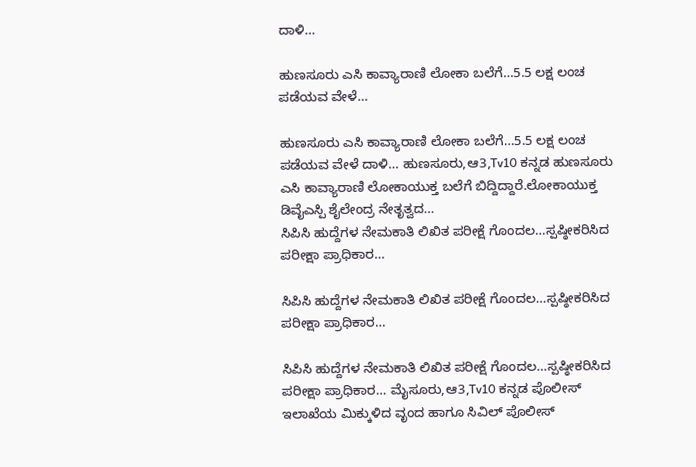ದಾಳಿ…

ಹುಣಸೂರು ಎಸಿ ಕಾವ್ಯಾರಾಣಿ ಲೋಕಾ ಬಲೆಗೆ…5.5 ಲಕ್ಷ ಲಂಚ ಪಡೆಯವ ವೇಳೆ…

ಹುಣಸೂರು ಎಸಿ ಕಾವ್ಯಾರಾಣಿ ಲೋಕಾ ಬಲೆಗೆ…5.5 ಲಕ್ಷ ಲಂಚ ಪಡೆಯವ ವೇಳೆ ದಾಳಿ… ಹುಣಸೂರು,ಆ3,Tv10 ಕನ್ನಡ ಹುಣಸೂರು ಎಸಿ ಕಾವ್ಯಾರಾಣಿ ಲೋಕಾಯುಕ್ತ ಬಲೆಗೆ ಬಿದ್ದಿದ್ದಾರೆ.ಲೋಕಾಯುಕ್ತ ಡಿವೈಎಸ್ಪಿ ಶೈಲೇಂದ್ರ ನೇತೃತ್ವದ…
ಸಿಪಿಸಿ ಹುದ್ದೆಗಳ ನೇಮಕಾತಿ ಲಿಖಿತ ಪರೀಕ್ಷೆ ಗೊಂದಲ…ಸ್ಪಷ್ಠೀಕರಿಸಿದ ಪರೀಕ್ಷಾ ಪ್ರಾಧಿಕಾರ…

ಸಿಪಿಸಿ ಹುದ್ದೆಗಳ ನೇಮಕಾತಿ ಲಿಖಿತ ಪರೀಕ್ಷೆ ಗೊಂದಲ…ಸ್ಪಷ್ಠೀಕರಿಸಿದ ಪರೀಕ್ಷಾ ಪ್ರಾಧಿಕಾರ…

ಸಿಪಿಸಿ ಹುದ್ದೆಗಳ ನೇಮಕಾತಿ ಲಿಖಿತ ಪರೀಕ್ಷೆ ಗೊಂದಲ…ಸ್ಪಷ್ಠೀಕರಿಸಿದ ಪರೀಕ್ಷಾ ಪ್ರಾಧಿಕಾರ… ಮೈಸೂರು,ಆ3,Tv10 ಕನ್ನಡ ಪೊಲೀಸ್ ಇಲಾಖೆಯ ಮಿಕ್ಕುಳಿದ ವೃಂದ ಹಾಗೂ ಸಿವಿಲ್ ಪೊಲೀಸ್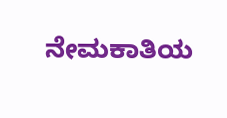ನೇಮಕಾತಿಯ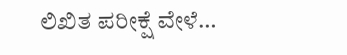ಲಿಖಿತ ಪರೀಕ್ಷೆ ವೇಳೆ…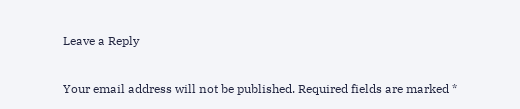Leave a Reply

Your email address will not be published. Required fields are marked *